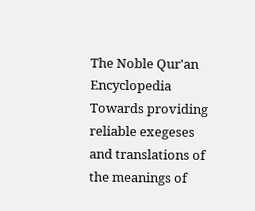The Noble Qur'an Encyclopedia
Towards providing reliable exegeses and translations of the meanings of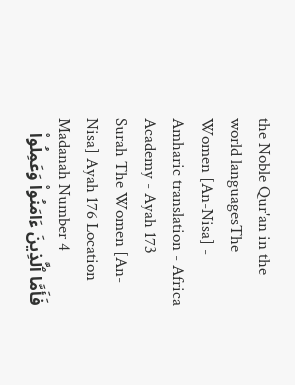the Noble Qur'an in the world languagesThe Women [An-Nisa] - Amharic translation - Africa Academy - Ayah 173
Surah The Women [An-Nisa] Ayah 176 Location Madanah Number 4
فَأَمَّا ٱلَّذِينَ ءَامَنُواْ وَعَمِلُواْ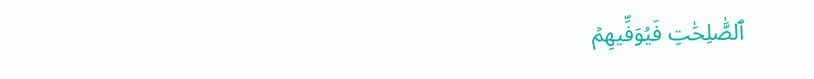ٱلصَّٰلِحَٰتِ فَيُوَفِّيهِمۡ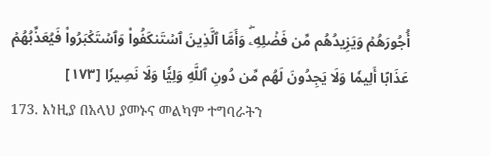أُجُورَهُمۡ وَيَزِيدُهُم مِّن فَضۡلِهِۦۖ وَأَمَّا ٱلَّذِينَ ٱسۡتَنكَفُواْ وَٱسۡتَكۡبَرُواْ فَيُعَذِّبُهُمۡ عَذَابًا أَلِيمٗا وَلَا يَجِدُونَ لَهُم مِّن دُونِ ٱللَّهِ وَلِيّٗا وَلَا نَصِيرٗا [١٧٣]
173. እነዚያ በአላህ ያመኑና መልካም ተግባራትን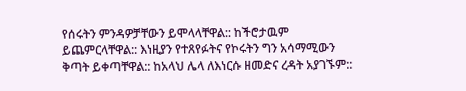የሰሩትን ምንዳዎቻቸውን ይሞላላቸዋል:: ከችሮታዉም ይጨምርላቸዋል:: እነዚያን የተጸየፉትና የኮሩትን ግን አሳማሚውን ቅጣት ይቀጣቸዋል:: ከአላህ ሌላ ለእነርሱ ዘመድና ረዳት አያገኙም::